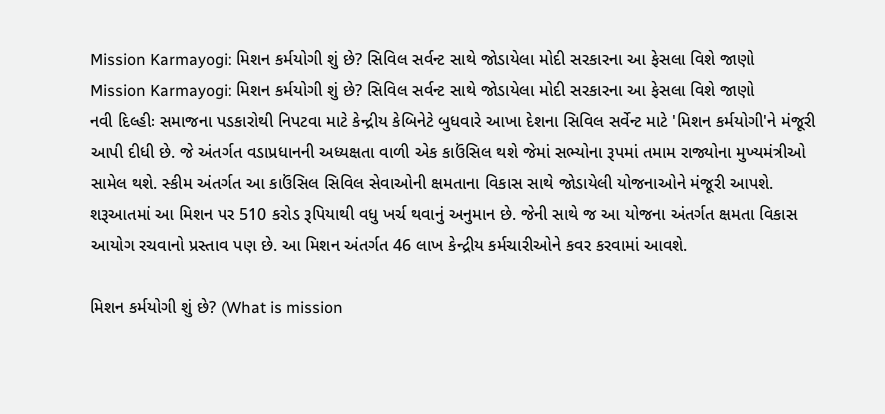Mission Karmayogi: મિશન કર્મયોગી શું છે? સિવિલ સર્વન્ટ સાથે જોડાયેલા મોદી સરકારના આ ફેસલા વિશે જાણો
Mission Karmayogi: મિશન કર્મયોગી શું છે? સિવિલ સર્વન્ટ સાથે જોડાયેલા મોદી સરકારના આ ફેસલા વિશે જાણો
નવી દિલ્હીઃ સમાજના પડકારોથી નિપટવા માટે કેન્દ્રીય કેબિનેટે બુધવારે આખા દેશના સિવિલ સર્વેન્ટ માટે 'મિશન કર્મયોગી'ને મંજૂરી આપી દીધી છે. જે અંતર્ગત વડાપ્રધાનની અધ્યક્ષતા વાળી એક કાઉંસિલ થશે જેમાં સભ્યોના રૂપમાં તમામ રાજ્યોના મુખ્યમંત્રીઓ સામેલ થશે. સ્કીમ અંતર્ગત આ કાઉંસિલ સિવિલ સેવાઓની ક્ષમતાના વિકાસ સાથે જોડાયેલી યોજનાઓને મંજૂરી આપશે. શરૂઆતમાં આ મિશન પર 510 કરોડ રૂપિયાથી વધુ ખર્ચ થવાનું અનુમાન છે. જેની સાથે જ આ યોજના અંતર્ગત ક્ષમતા વિકાસ આયોગ રચવાનો પ્રસ્તાવ પણ છે. આ મિશન અંતર્ગત 46 લાખ કેન્દ્રીય કર્મચારીઓને કવર કરવામાં આવશે.

મિશન કર્મયોગી શું છે? (What is mission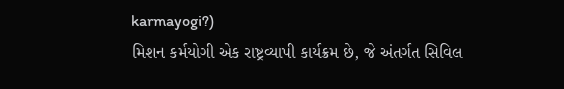karmayogi?)
મિશન કર્મયોગી એક રાષ્ટ્રવ્યાપી કાર્યક્રમ છે, જે અંતર્ગત સિવિલ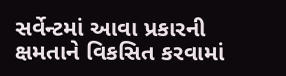સર્વેન્ટમાં આવા પ્રકારની ક્ષમતાને વિકસિત કરવામાં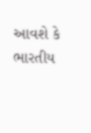આવશે કે ભારતીય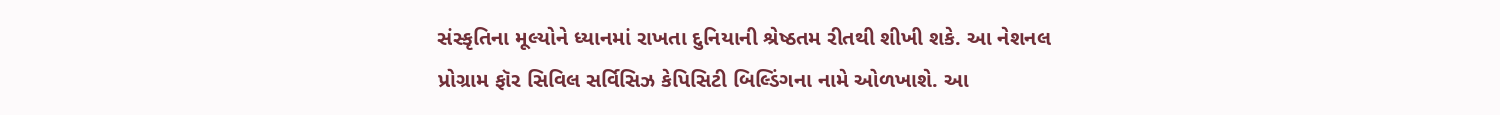સંસ્કૃતિના મૂલ્યોને ધ્યાનમાં રાખતા દુનિયાની શ્રેષ્ઠતમ રીતથી શીખી શકે. આ નેશનલ પ્રોગ્રામ ફૉર સિવિલ સર્વિસિઝ કેપિસિટી બિલ્ડિંગના નામે ઓળખાશે. આ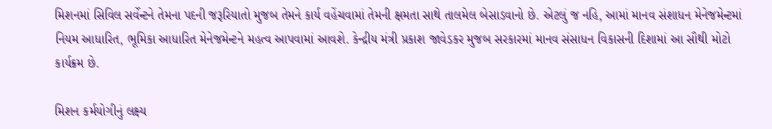મિશનમાં સિવિલ સર્વેન્ટને તેમના પદની જરૂરિયાતો મુજબ તેમને કાર્ય વહેંચવામાં તેમની ક્ષમતા સાથે તાલમેલ બેસાડવાનો છે. એટલું જ નહિ, આમાં માનવ સંશાધન મેનેજમેન્ટમાં નિયમ આધારિત, ભૂમિકા આધારિત મેનેજમેન્ટને મહત્વ આપવામાં આવશે. કેન્દ્રીય મંત્રી પ્રકાશ જાવેડકર મુજબ સરકારમાં માનવ સંસાધન વિકાસની દિશામાં આ સૌથી મોટો કાર્યક્રમ છે.

મિશન કર્મયોગીનું લક્ષ્ય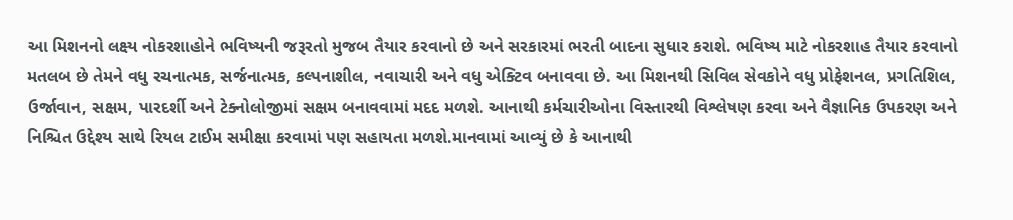આ મિશનનો લક્ષ્ય નોકરશાહોને ભવિષ્યની જરૂરતો મુજબ તૈયાર કરવાનો છે અને સરકારમાં ભરતી બાદના સુધાર કરાશે. ભવિષ્ય માટે નોકરશાહ તૈયાર કરવાનો મતલબ છે તેમને વધુ રચનાત્મક, સર્જનાત્મક, કલ્પનાશીલ, નવાચારી અને વધુ એક્ટિવ બનાવવા છે. આ મિશનથી સિવિલ સેવકોને વધુ પ્રોફેશનલ, પ્રગતિશિલ, ઉર્જાવાન, સક્ષમ, પારદર્શી અને ટેક્નોલોજીમાં સક્ષમ બનાવવામાં મદદ મળશે. આનાથી કર્મચારીઓના વિસ્તારથી વિશ્લેષણ કરવા અને વૈજ્ઞાનિક ઉપકરણ અને નિશ્ચિત ઉદ્દેશ્ય સાથે રિયલ ટાઈમ સમીક્ષા કરવામાં પણ સહાયતા મળશે.માનવામાં આવ્યું છે કે આનાથી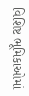વિશિષ્ટ ભૂમિકાઓમાં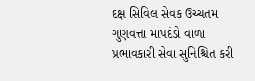દક્ષ સિવિલ સેવક ઉચ્ચતમ ગુણવત્તા માપદંડો વાળા પ્રભાવકારી સેવા સુનિશ્ચિત કરી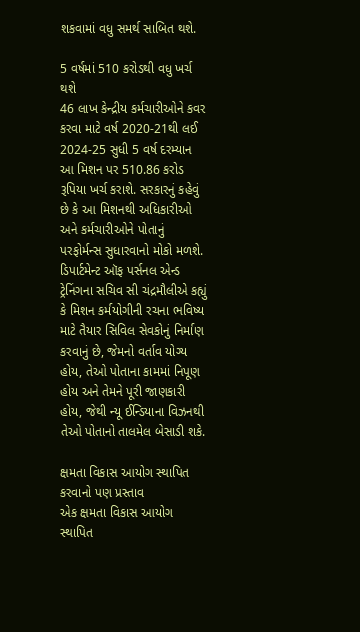શકવામાં વધુ સમર્થ સાબિત થશે.

5 વર્ષમાં 510 કરોડથી વધુ ખર્ચ થશે
46 લાખ કેન્દ્રીય કર્મચારીઓને કવર કરવા માટે વર્ષ 2020-21થી લઈ 2024-25 સુધી 5 વર્ષ દરમ્યાન આ મિશન પર 510.86 કરોડ રૂપિયા ખર્ચ કરાશે. સરકારનું કહેવું છે કે આ મિશનથી અધિકારીઓ અને કર્મચારીઓને પોતાનું પરફોર્મન્સ સુધારવાનો મોકો મળશે. ડિપાર્ટમેન્ટ ઑફ પર્સનલ એન્ડ ટ્રેનિંગના સચિવ સી ચંદ્રમૌલીએ કહ્યું કે મિશન કર્મયોગીની રચના ભવિષ્ય માટે તૈયાર સિવિલ સેવકોનું નિર્માણ કરવાનું છે, જેમનો વર્તાવ યોગ્ય હોય, તેઓ પોતાના કામમાં નિપૂણ હોય અને તેમને પૂરી જાણકારી હોય, જેથી ન્યૂ ઈન્ડિયાના વિઝનથી તેઓ પોતાનો તાલમેલ બેસાડી શકે.

ક્ષમતા વિકાસ આયોગ સ્થાપિત કરવાનો પણ પ્રસ્તાવ
એક ક્ષમતા વિકાસ આયોગ સ્થાપિત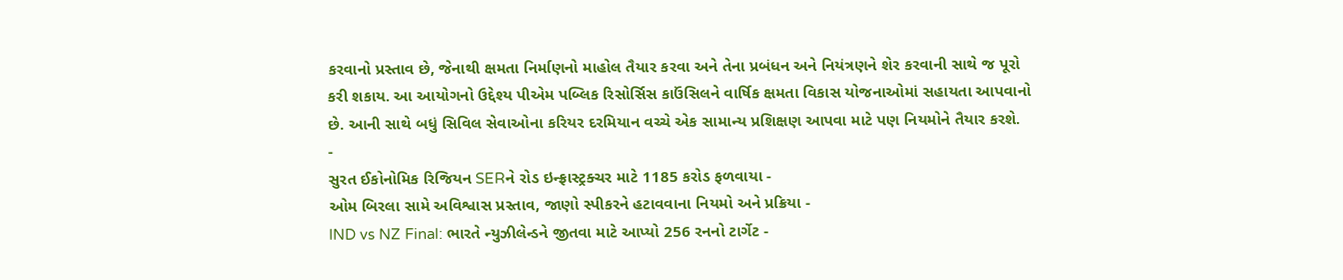કરવાનો પ્રસ્તાવ છે, જેનાથી ક્ષમતા નિર્માણનો માહોલ તૈયાર કરવા અને તેના પ્રબંધન અને નિયંત્રણને શેર કરવાની સાથે જ પૂરો કરી શકાય. આ આયોગનો ઉદ્દેશ્ય પીએમ પબ્લિક રિસોર્સિસ કાઉંસિલને વાર્ષિક ક્ષમતા વિકાસ યોજનાઓમાં સહાયતા આપવાનો છે. આની સાથે બધું સિવિલ સેવાઓના કરિયર દરમિયાન વચ્ચે એક સામાન્ય પ્રશિક્ષણ આપવા માટે પણ નિયમોને તૈયાર કરશે.
-
સુરત ઈકોનોમિક રિજિયન SERને રોડ ઇન્ફ્રાસ્ટ્રક્ચર માટે 1185 કરોડ ફળવાયા -
ઓમ બિરલા સામે અવિશ્વાસ પ્રસ્તાવ, જાણો સ્પીકરને હટાવવાના નિયમો અને પ્રક્રિયા -
IND vs NZ Final: ભારતે ન્યુઝીલેન્ડને જીતવા માટે આપ્યો 256 રનનો ટાર્ગેટ -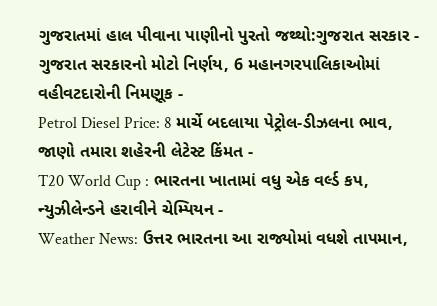ગુજરાતમાં હાલ પીવાના પાણીનો પુરતો જથ્થો:ગુજરાત સરકાર -
ગુજરાત સરકારનો મોટો નિર્ણય, 6 મહાનગરપાલિકાઓમાં વહીવટદારોની નિમણૂક -
Petrol Diesel Price: 8 માર્ચે બદલાયા પેટ્રોલ-ડીઝલના ભાવ, જાણો તમારા શહેરની લેટેસ્ટ કિંમત -
T20 World Cup : ભારતના ખાતામાં વધુ એક વર્લ્ડ કપ, ન્યુઝીલેન્ડને હરાવીને ચેમ્પિયન -
Weather News: ઉત્તર ભારતના આ રાજ્યોમાં વધશે તાપમાન,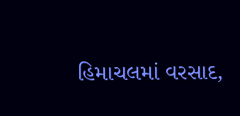હિમાચલમાં વરસાદ,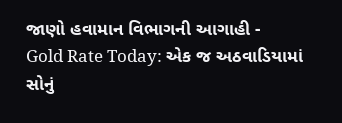જાણો હવામાન વિભાગની આગાહી -
Gold Rate Today: એક જ અઠવાડિયામાં સોનું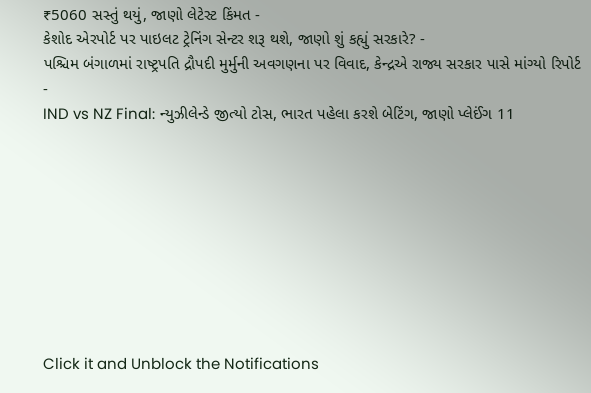₹5060 સસ્તું થયું, જાણો લેટેસ્ટ કિંમત -
કેશોદ એરપોર્ટ પર પાઇલટ ટ્રેનિંગ સેન્ટર શરૂ થશે, જાણો શું કહ્યું સરકારે? -
પશ્ચિમ બંગાળમાં રાષ્ટ્રપતિ દ્રૌપદી મુર્મુની અવગણના પર વિવાદ, કેન્દ્રએ રાજ્ય સરકાર પાસે માંગ્યો રિપોર્ટ -
IND vs NZ Final: ન્યુઝીલેન્ડે જીત્યો ટોસ, ભારત પહેલા કરશે બેટિંગ, જાણો પ્લેઈંગ 11









Click it and Unblock the Notifications